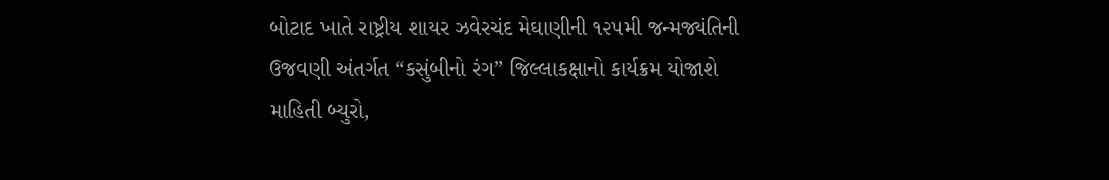બોટાદ ખાતે રાષ્ટ્રીય શાયર ઝવેરચંદ મેઘાણીની ૧૨૫મી જન્મજ્યંતિની ઉજવણી અંતર્ગત “કસુંબીનો રંગ” જિલ્લાકક્ષાનો કાર્યક્રમ યોજાશે
માહિતી બ્યુરો,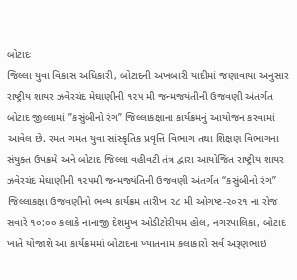બોટાદઃ
જિલ્લા યુવા વિકાસ અધિકારી, બોટાદની અખબારી યાદીમાં જણાવાયા અનુસાર રાષ્ટ્રીય શાયર ઝવેરચંદ મેઘાણીની ૧૨૫ મી જન્મજયંતીની ઉજવણી અંતર્ગત બોટાદ જીલ્લામાં ”કસુંબીનો રંગ” જિલ્લાકક્ષાના કાર્યક્રમનું આયોજન કરવામાં આવેલ છે. રમત ગમત યુવા સાંસ્કૃતિક પ્રવૃત્તિ વિભાગ તથા શિક્ષણ વિભાગના સંયુક્ત ઉપક્રમે અને બોટાદ જિલ્લા વહીવટી તંત્ર દ્વારા આયોજિત રાષ્ટ્રીય શાયર ઝવેરચંદ મેઘાણીની ૧૨૫મી જન્મજ્યંતિની ઉજવણી અંતર્ગત “કસુંબીનો રંગ” જિલ્લાકક્ષા ઉજવણીનો ભવ્ય કાર્યક્રમ તારીખ ૨૮ મી ઓગષ્ટ-૨૦૨૧ ના રોજ સવારે ૧૦:૦૦ કલાકે નાનાજી દેશમુખ ઓડીટોરીયમ હોલ, નગરપાલિકા, બોટાદ ખાતે યોજાશે આ કાર્યક્રમમાં બોટાદના ખ્યાતનામ કલાકારો સર્વ અરૂણભાઇ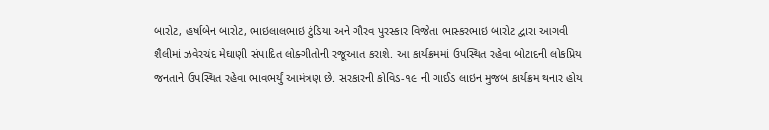બારોટ, હર્ષાબેન બારોટ, ભાઇલાલભાઇ ટુંડિયા અને ગૌરવ પુરસ્કાર વિજેતા ભાસ્કરભાઇ બારોટ દ્વારા આગવી શૈલીમાં ઝવેરચંદ મેઘાણી સંપાદિત લોક્ગીતોની રજૂઆત કરાશે. આ કાર્યક્રમમાં ઉપસ્થિત રહેવા બોટાદની લોકપ્રિય જનતાને ઉપસ્થિત રહેવા ભાવભર્યું આમંત્રણ છે. સરકારની કોવિડ-૧૯ ની ગાઈડ લાઇન મુજબ કાર્યક્રમ થનાર હોય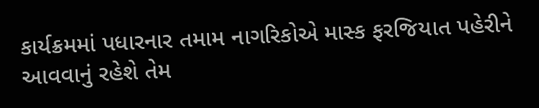કાર્યક્રમમાં પધારનાર તમામ નાગરિકોએ માસ્ક ફરજિયાત પહેરીને આવવાનું રહેશે તેમ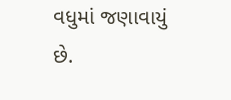વધુમાં જણાવાયું છે.